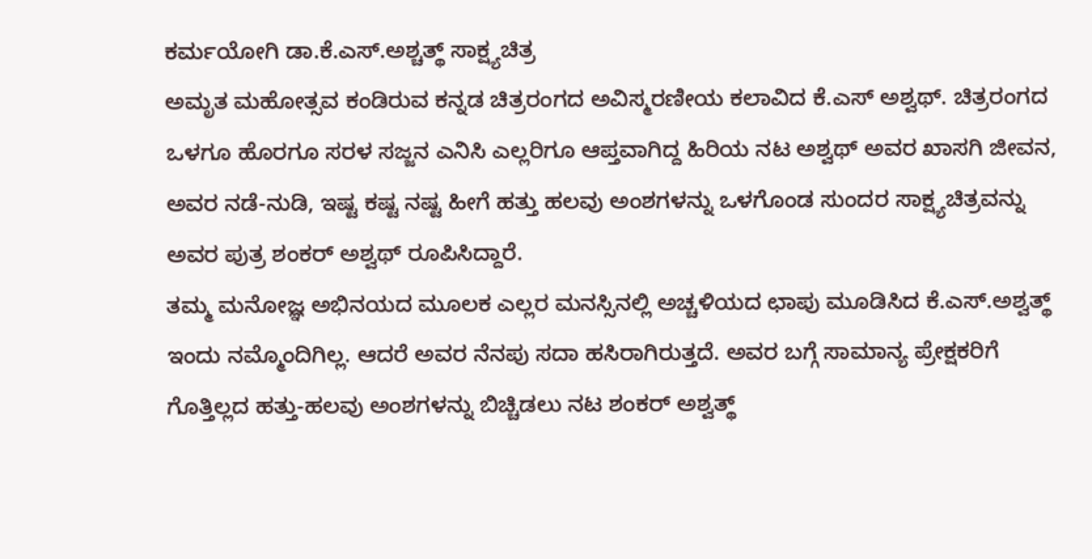ಕರ್ಮಯೋಗಿ ಡಾ.ಕೆ.ಎಸ್.ಅಶ್ಚತ್ಥ್ ಸಾಕ್ಷ್ಯಚಿತ್ರ
ಅಮೃತ ಮಹೋತ್ಸವ ಕಂಡಿರುವ ಕನ್ನಡ ಚಿತ್ರರಂಗದ ಅವಿಸ್ಮರಣೀಯ ಕಲಾವಿದ ಕೆ.ಎಸ್ ಅಶ್ವಥ್. ಚಿತ್ರರಂಗದ ಒಳಗೂ ಹೊರಗೂ ಸರಳ ಸಜ್ಜನ ಎನಿಸಿ ಎಲ್ಲರಿಗೂ ಆಪ್ತವಾಗಿದ್ದ ಹಿರಿಯ ನಟ ಅಶ್ವಥ್ ಅವರ ಖಾಸಗಿ ಜೀವನ, ಅವರ ನಡೆ-ನುಡಿ, ಇಷ್ಟ ಕಷ್ಟ ನಷ್ಟ ಹೀಗೆ ಹತ್ತು ಹಲವು ಅಂಶಗಳನ್ನು ಒಳಗೊಂಡ ಸುಂದರ ಸಾಕ್ಷ್ಯಚಿತ್ರವನ್ನು ಅವರ ಪುತ್ರ ಶಂಕರ್ ಅಶ್ವಥ್ ರೂಪಿಸಿದ್ದಾರೆ.
ತಮ್ಮ ಮನೋಜ್ಞ ಅಭಿನಯದ ಮೂಲಕ ಎಲ್ಲರ ಮನಸ್ಸಿನಲ್ಲಿ ಅಚ್ಚಳಿಯದ ಛಾಪು ಮೂಡಿಸಿದ ಕೆ.ಎಸ್.ಅಶ್ವತ್ಥ್ ಇಂದು ನಮ್ಮೊಂದಿಗಿಲ್ಲ. ಆದರೆ ಅವರ ನೆನಪು ಸದಾ ಹಸಿರಾಗಿರುತ್ತದೆ. ಅವರ ಬಗ್ಗೆ ಸಾಮಾನ್ಯ ಪ್ರೇಕ್ಷಕರಿಗೆ ಗೊತ್ತಿಲ್ಲದ ಹತ್ತು-ಹಲವು ಅಂಶಗಳನ್ನು ಬಿಚ್ಚಿಡಲು ನಟ ಶಂಕರ್ ಅಶ್ವತ್ಥ್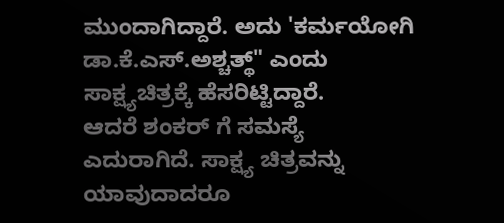ಮುಂದಾಗಿದ್ದಾರೆ. ಅದು 'ಕರ್ಮಯೋಗಿ ಡಾ.ಕೆ.ಎಸ್.ಅಶ್ಚತ್ಥ್" ಎಂದು ಸಾಕ್ಷ್ಯಚಿತ್ರಕ್ಕೆ ಹೆಸರಿಟ್ಟಿದ್ದಾರೆ.
ಆದರೆ ಶಂಕರ್ ಗೆ ಸಮಸ್ಯೆ ಎದುರಾಗಿದೆ. ಸಾಕ್ಷ್ಯ ಚಿತ್ರವನ್ನು ಯಾವುದಾದರೂ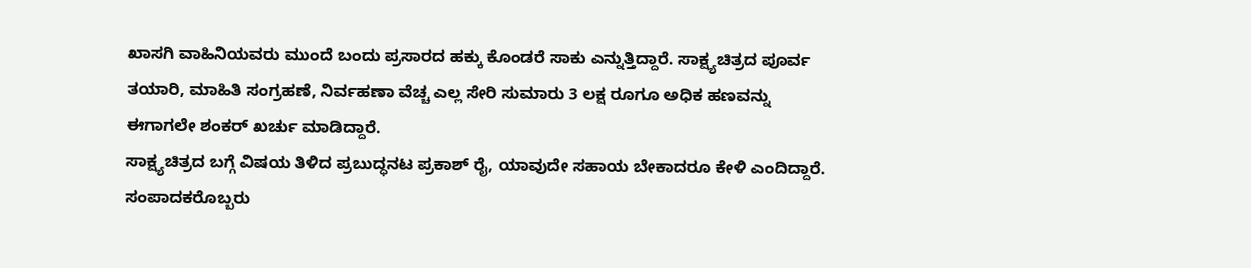ಖಾಸಗಿ ವಾಹಿನಿಯವರು ಮುಂದೆ ಬಂದು ಪ್ರಸಾರದ ಹಕ್ಕು ಕೊಂಡರೆ ಸಾಕು ಎನ್ನುತ್ತಿದ್ದಾರೆ. ಸಾಕ್ಷ್ಯಚಿತ್ರದ ಪೂರ್ವ ತಯಾರಿ, ಮಾಹಿತಿ ಸಂಗ್ರಹಣೆ, ನಿರ್ವಹಣಾ ವೆಚ್ಚ ಎಲ್ಲ ಸೇರಿ ಸುಮಾರು 3 ಲಕ್ಷ ರೂಗೂ ಅಧಿಕ ಹಣವನ್ನು ಈಗಾಗಲೇ ಶಂಕರ್ ಖರ್ಚು ಮಾಡಿದ್ದಾರೆ.
ಸಾಕ್ಷ್ಯಚಿತ್ರದ ಬಗ್ಗೆ ವಿಷಯ ತಿಳಿದ ಪ್ರಬುದ್ಧನಟ ಪ್ರಕಾಶ್ ರೈ, ಯಾವುದೇ ಸಹಾಯ ಬೇಕಾದರೂ ಕೇಳಿ ಎಂದಿದ್ದಾರೆ. ಸಂಪಾದಕರೊಬ್ಬರು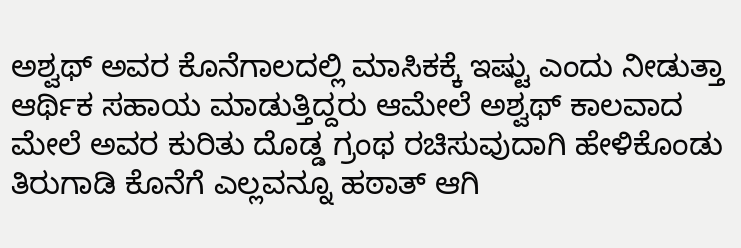ಅಶ್ವಥ್ ಅವರ ಕೊನೆಗಾಲದಲ್ಲಿ ಮಾಸಿಕಕ್ಕೆ ಇಷ್ಟು ಎಂದು ನೀಡುತ್ತಾ ಆರ್ಥಿಕ ಸಹಾಯ ಮಾಡುತ್ತಿದ್ದರು ಆಮೇಲೆ ಅಶ್ವಥ್ ಕಾಲವಾದ ಮೇಲೆ ಅವರ ಕುರಿತು ದೊಡ್ಡ ಗ್ರಂಥ ರಚಿಸುವುದಾಗಿ ಹೇಳಿಕೊಂಡು ತಿರುಗಾಡಿ ಕೊನೆಗೆ ಎಲ್ಲವನ್ನೂ ಹಠಾತ್ ಆಗಿ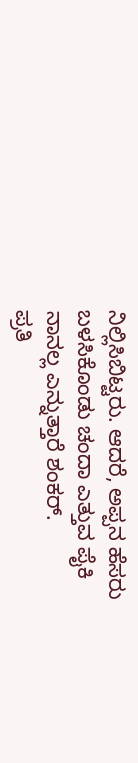ನಿಲ್ಲಿಸಿಬಿಟ್ಟರು. ಆದರೆ, ಅಪ್ಪನ ಹೆಸರು ಬಳಸಿಕೊಂಡು ಚಂದಾ ಎತ್ತುವ ಪೈಕಿ ನಾನಲ್ಲ ಎನ್ನುತ್ತಾರೆ ಶಂಕರ್.
ಪ್ರತಿ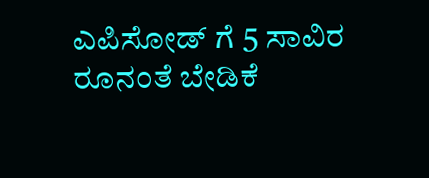ಎಪಿಸೋಡ್ ಗೆ 5 ಸಾವಿರ ರೂನಂತೆ ಬೇಡಿಕೆ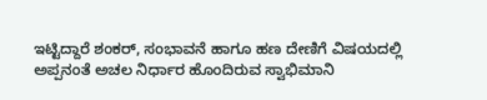ಇಟ್ಟಿದ್ದಾರೆ ಶಂಕರ್, ಸಂಭಾವನೆ ಹಾಗೂ ಹಣ ದೇಣಿಗೆ ವಿಷಯದಲ್ಲಿ ಅಪ್ಪನಂತೆ ಅಚಲ ನಿರ್ಧಾರ ಹೊಂದಿರುವ ಸ್ವಾಭಿಮಾನಿ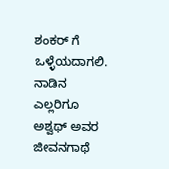ಶಂಕರ್ ಗೆ ಒಳ್ಳೆಯದಾಗಲಿ. ನಾಡಿನ ಎಲ್ಲರಿಗೂ ಅಶ್ವಥ್ ಅವರ ಜೀವನಗಾಥೆ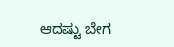ಆದಷ್ಟು ಬೇಗ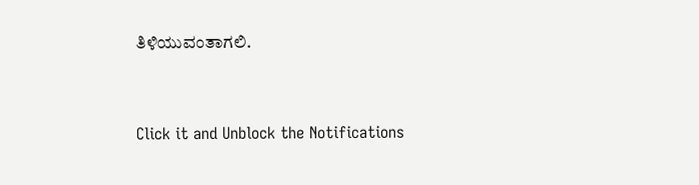ತಿಳಿಯುವಂತಾಗಲಿ.


Click it and Unblock the Notifications